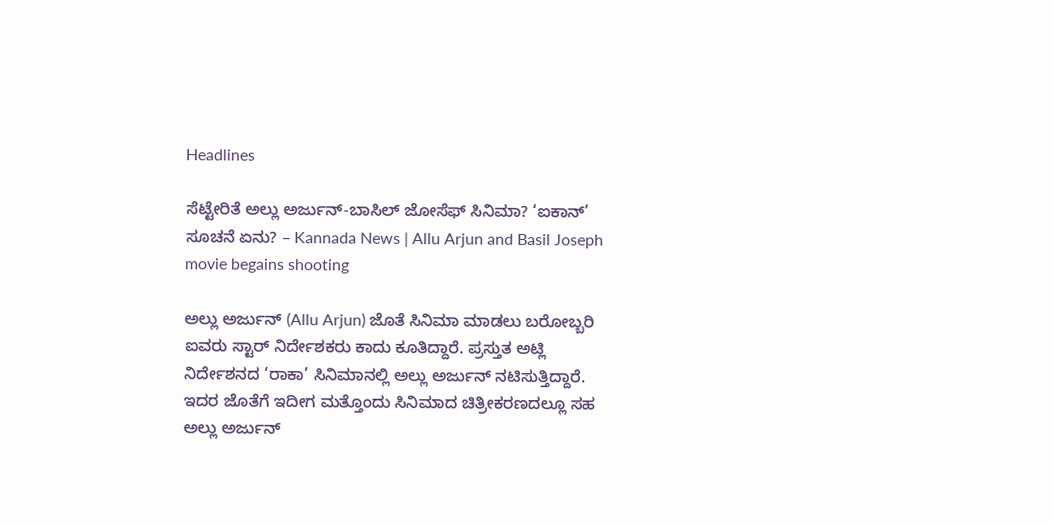Headlines

ಸೆಟ್ಟೇರಿತೆ ಅಲ್ಲು ಅರ್ಜುನ್-ಬಾಸಿಲ್ ಜೋಸೆಫ್ ಸಿನಿಮಾ? ‘ಐಕಾನ್’ ಸೂಚನೆ ಏನು? – Kannada News | Allu Arjun and Basil Joseph movie begains shooting

ಅಲ್ಲು ಅರ್ಜುನ್ (Allu Arjun) ಜೊತೆ ಸಿನಿಮಾ ಮಾಡಲು ಬರೋಬ್ಬರಿ ಐವರು ಸ್ಟಾರ್ ನಿರ್ದೇಶಕರು ಕಾದು ಕೂತಿದ್ದಾರೆ. ಪ್ರಸ್ತುತ ಅಟ್ಲಿ ನಿರ್ದೇಶನದ ‘ರಾಕಾ’ ಸಿನಿಮಾನಲ್ಲಿ ಅಲ್ಲು ಅರ್ಜುನ್ ನಟಿಸುತ್ತಿದ್ದಾರೆ. ಇದರ ಜೊತೆಗೆ ಇದೀಗ ಮತ್ತೊಂದು ಸಿನಿಮಾದ ಚಿತ್ರೀಕರಣದಲ್ಲೂ ಸಹ ಅಲ್ಲು ಅರ್ಜುನ್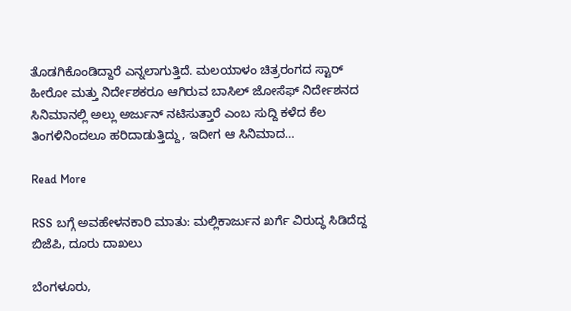ತೊಡಗಿಕೊಂಡಿದ್ದಾರೆ ಎನ್ನಲಾಗುತ್ತಿದೆ. ಮಲಯಾಳಂ ಚಿತ್ರರಂಗದ ಸ್ಟಾರ್ ಹೀರೋ ಮತ್ತು ನಿರ್ದೇಶಕರೂ ಆಗಿರುವ ಬಾಸಿಲ್ ಜೋಸೆಫ್ ನಿರ್ದೇಶನದ ಸಿನಿಮಾನಲ್ಲಿ ಅಲ್ಲು ಅರ್ಜುನ್ ನಟಿಸುತ್ತಾರೆ ಎಂಬ ಸುದ್ದಿ ಕಳೆದ ಕೆಲ ತಿಂಗಳಿನಿಂದಲೂ ಹರಿದಾಡುತ್ತಿದ್ದು, ಇದೀಗ ಆ ಸಿನಿಮಾದ…

Read More

RSS ಬಗ್ಗೆ ಅವಹೇಳನಕಾರಿ ಮಾತು: ಮಲ್ಲಿಕಾರ್ಜುನ ಖರ್ಗೆ ವಿರುದ್ಧ ಸಿಡಿದೆದ್ದ ಬಿಜೆಪಿ, ದೂರು ದಾಖಲು

ಬೆಂಗಳೂರು,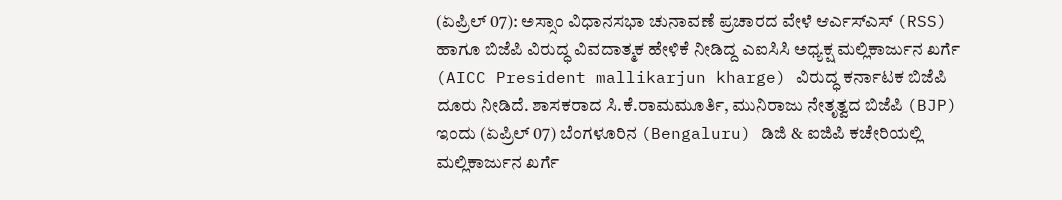(ಏಪ್ರಿಲ್ 07): ಅಸ್ಸಾಂ ವಿಧಾನಸಭಾ ಚುನಾವಣೆ ಪ್ರಚಾರದ ವೇಳೆ ಆರ್ಎಸ್ಎಸ್ (RSS) ಹಾಗೂ ಬಿಜೆಪಿ ವಿರುದ್ಧ ವಿವದಾತ್ಮಕ ಹೇಳಿಕೆ ನೀಡಿದ್ದ ಎಐಸಿಸಿ ಅಧ್ಯಕ್ಷ ಮಲ್ಲಿಕಾರ್ಜುನ ಖರ್ಗೆ (AICC President mallikarjun kharge) ವಿರುದ್ಧ ಕರ್ನಾಟಕ ಬಿಜೆಪಿ ದೂರು ನೀಡಿದೆ. ಶಾಸಕರಾದ ಸಿ.ಕೆ.ರಾಮಮೂರ್ತಿ, ಮುನಿರಾಜು ನೇತೃತ್ವದ ಬಿಜೆಪಿ (BJP) ಇಂದು (ಏಪ್ರಿಲ್ 07) ಬೆಂಗಳೂರಿನ (Bengaluru) ಡಿಜಿ & ಐಜಿಪಿ ಕಚೇರಿಯಲ್ಲಿ ಮಲ್ಲಿಕಾರ್ಜುನ ಖರ್ಗೆ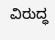ವಿರುದ್ಧ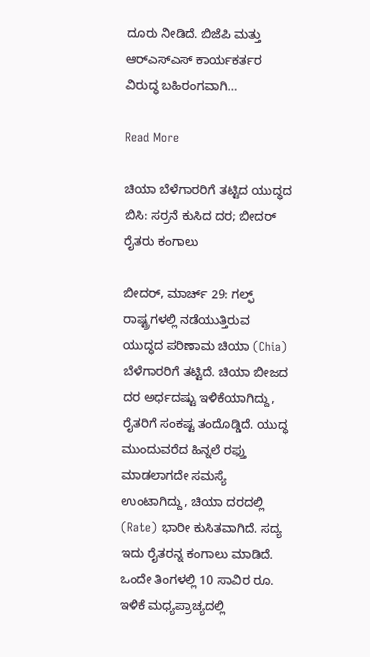ದೂರು ನೀಡಿದೆ. ಬಿಜೆಪಿ ಮತ್ತು ಆರ್‌ಎಸ್‌ಎಸ್ ಕಾರ್ಯಕರ್ತರ ವಿರುದ್ಧ ಬಹಿರಂಗವಾಗಿ…

Read More

ಚಿಯಾ ಬೆಳೆಗಾರರಿಗೆ ತಟ್ಟಿದ ಯುದ್ಧದ ಬಿಸಿ: ಸರ್ರನೆ ಕುಸಿದ ದರ; ಬೀದರ್ ರೈತರು ಕಂಗಾಲು

ಬೀದರ್, ಮಾರ್ಚ್ 29: ಗಲ್ಫ್ ರಾಷ್ಟ್ರಗಳಲ್ಲಿ ನಡೆಯುತ್ತಿರುವ ಯುದ್ಧದ ಪರಿಣಾಮ ಚಿಯಾ (Chia) ಬೆಳೆಗಾರರಿಗೆ ತಟ್ಟಿದೆ. ಚಿಯಾ ಬೀಜದ ದರ ಅರ್ಧದಷ್ಟು ಇಳಿಕೆಯಾಗಿದ್ದು, ರೈತರಿಗೆ ಸಂಕಷ್ಟ ತಂದೊಡ್ಡಿದೆ. ಯುದ್ಧ ಮುಂದುವರೆದ ಹಿನ್ನಲೆ ರಫ್ತು ಮಾಡಲಾಗದೇ ಸಮಸ್ಯೆ ಉಂಟಾಗಿದ್ದು, ಚಿಯಾ ದರದಲ್ಲಿ (Rate) ಭಾರೀ ‌ಕುಸಿತವಾಗಿದೆ. ಸದ್ಯ ಇದು ರೈತರನ್ನ ಕಂಗಾಲು ಮಾಡಿದೆ. ಒಂದೇ ತಿಂಗಳಲ್ಲಿ 10 ಸಾವಿರ ರೂ. ಇಳಿಕೆ ಮಧ್ಯಪ್ರಾಚ್ಯದಲ್ಲಿ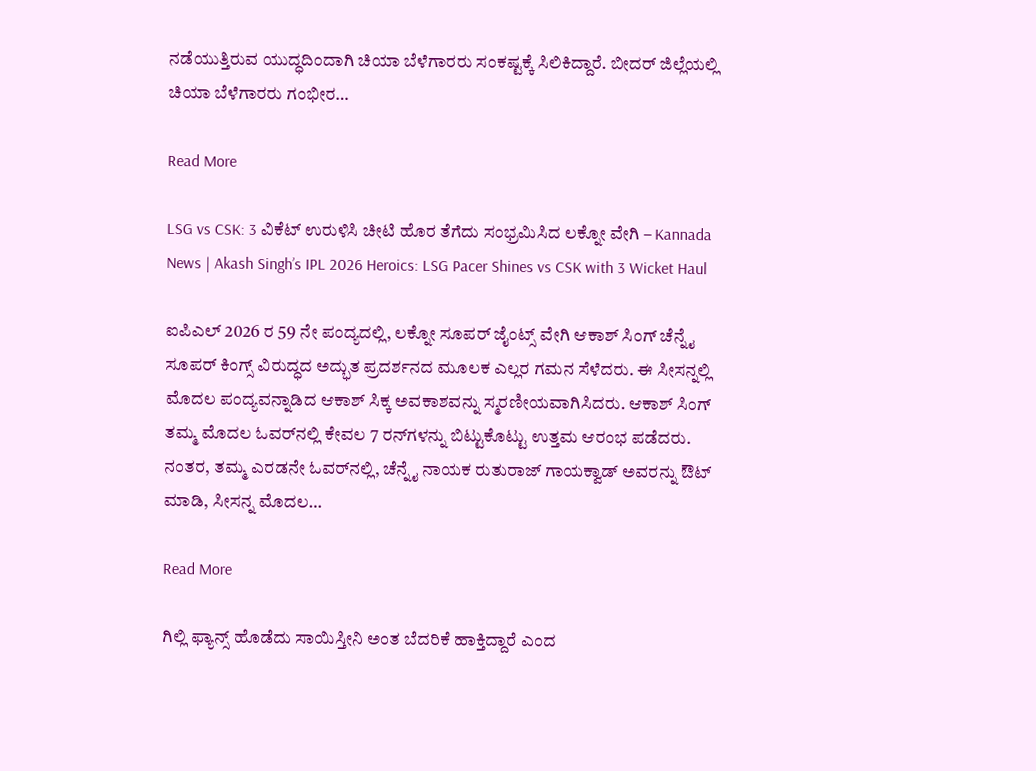ನಡೆಯುತ್ತಿರುವ ಯುದ್ಧದಿಂದಾಗಿ ಚಿಯಾ ಬೆಳೆಗಾರರು ಸಂಕಷ್ಟಕ್ಕೆ ಸಿಲಿಕಿದ್ದಾರೆ. ಬೀದರ್ ಜಿಲ್ಲೆಯಲ್ಲಿ ಚಿಯಾ ಬೆಳೆಗಾರರು ಗಂಭೀರ…

Read More

LSG vs CSK: 3 ವಿಕೆಟ್ ಉರುಳಿಸಿ ಚೀಟಿ ಹೊರ ತೆಗೆದು ಸಂಭ್ರಮಿಸಿದ ಲಕ್ನೋ ವೇಗಿ – Kannada News | Akash Singh’s IPL 2026 Heroics: LSG Pacer Shines vs CSK with 3 Wicket Haul

ಐಪಿಎಲ್ 2026 ರ 59 ನೇ ಪಂದ್ಯದಲ್ಲಿ, ಲಕ್ನೋ ಸೂಪರ್ ಜೈಂಟ್ಸ್ ವೇಗಿ ಆಕಾಶ್ ಸಿಂಗ್ ಚೆನ್ನೈ ಸೂಪರ್ ಕಿಂಗ್ಸ್ ವಿರುದ್ಧದ ಅದ್ಭುತ ಪ್ರದರ್ಶನದ ಮೂಲಕ ಎಲ್ಲರ ಗಮನ ಸೆಳೆದರು. ಈ ಸೀಸನ್ನಲ್ಲಿ ಮೊದಲ ಪಂದ್ಯವನ್ನಾಡಿದ ಆಕಾಶ್ ಸಿಕ್ಕ ಅವಕಾಶವನ್ನು ಸ್ಮರಣೀಯವಾಗಿಸಿದರು. ಆಕಾಶ್ ಸಿಂಗ್ ತಮ್ಮ ಮೊದಲ ಓವರ್‌ನಲ್ಲಿ ಕೇವಲ 7 ರನ್‌ಗಳನ್ನು ಬಿಟ್ಟುಕೊಟ್ಟು ಉತ್ತಮ ಆರಂಭ ಪಡೆದರು. ನಂತರ, ತಮ್ಮ ಎರಡನೇ ಓವರ್‌ನಲ್ಲಿ, ಚೆನ್ನೈ ನಾಯಕ ರುತುರಾಜ್ ಗಾಯಕ್ವಾಡ್ ಅವರನ್ನು ಔಟ್ ಮಾಡಿ, ಸೀಸನ್ನ ಮೊದಲ…

Read More

ಗಿಲ್ಲಿ ಫ್ಯಾನ್ಸ್ ಹೊಡೆದು ಸಾಯಿಸ್ತೀನಿ ಅಂತ ಬೆದರಿಕೆ ಹಾಕ್ತಿದ್ದಾರೆ ಎಂದ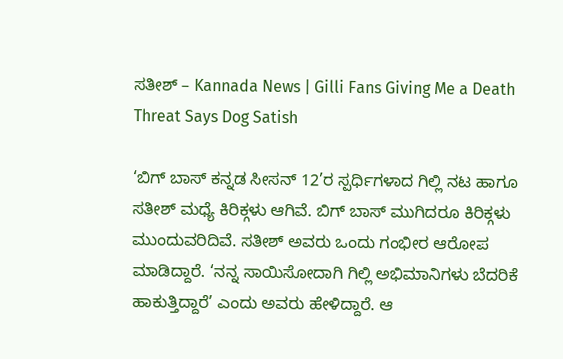ಸತೀಶ್ – Kannada News | Gilli Fans Giving Me a Death Threat Says Dog Satish

‘ಬಿಗ್ ಬಾಸ್ ಕನ್ನಡ ಸೀಸನ್ 12’ರ ಸ್ಪರ್ಧಿಗಳಾದ ಗಿಲ್ಲಿ ನಟ ಹಾಗೂ ಸತೀಶ್ ಮಧ್ಯೆ ಕಿರಿಕ್ಗಳು ಆಗಿವೆ. ಬಿಗ್ ಬಾಸ್ ಮುಗಿದರೂ ಕಿರಿಕ್ಗಳು ಮುಂದುವರಿದಿವೆ. ಸತೀಶ್ ಅವರು ಒಂದು ಗಂಭೀರ ಆರೋಪ ಮಾಡಿದ್ದಾರೆ. ‘ನನ್ನ ಸಾಯಿಸೋದಾಗಿ ಗಿಲ್ಲಿ ಅಭಿಮಾನಿಗಳು ಬೆದರಿಕೆ ಹಾಕುತ್ತಿದ್ದಾರೆ’ ಎಂದು ಅವರು ಹೇಳಿದ್ದಾರೆ. ಆ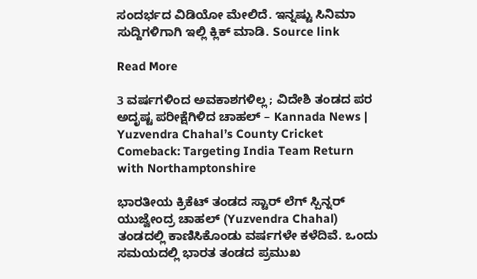ಸಂದರ್ಭದ ವಿಡಿಯೋ ಮೇಲಿದೆ. ಇನ್ನಷ್ಟು ಸಿನಿಮಾ ಸುದ್ದಿಗಳಿಗಾಗಿ ಇಲ್ಲಿ ಕ್ಲಿಕ್ ಮಾಡಿ. Source link

Read More

3 ವರ್ಷಗಳಿಂದ ಅವಕಾಶಗಳಿಲ್ಲ; ವಿದೇಶಿ ತಂಡದ ಪರ ಅದೃಷ್ಟ ಪರೀಕ್ಷೆಗಿಳಿದ ಚಾಹಲ್ – Kannada News | Yuzvendra Chahal’s County Cricket Comeback: Targeting India Team Return with Northamptonshire

ಭಾರತೀಯ ಕ್ರಿಕೆಟ್ ತಂಡದ ಸ್ಟಾರ್ ಲೆಗ್ ಸ್ಪಿನ್ನರ್ ಯುಜ್ವೇಂದ್ರ ಚಾಹಲ್ (Yuzvendra Chahal) ತಂಡದಲ್ಲಿ ಕಾಣಿಸಿಕೊಂಡು ವರ್ಷಗಳೇ ಕಳೆದಿವೆ. ಒಂದು ಸಮಯದಲ್ಲಿ ಭಾರತ ತಂಡದ ಪ್ರಮುಖ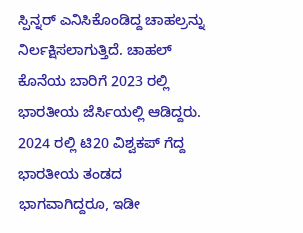ಸ್ಪಿನ್ನರ್ ಎನಿಸಿಕೊಂಡಿದ್ದ ಚಾಹಲ್ರನ್ನು ನಿರ್ಲಕ್ಷಿಸಲಾಗುತ್ತಿದೆ. ಚಾಹಲ್ ಕೊನೆಯ ಬಾರಿಗೆ 2023 ರಲ್ಲಿ ಭಾರತೀಯ ಜೆರ್ಸಿಯಲ್ಲಿ ಆಡಿದ್ದರು. 2024 ರಲ್ಲಿ ಟಿ20 ವಿಶ್ವಕಪ್ ಗೆದ್ದ ಭಾರತೀಯ ತಂಡದ ಭಾಗವಾಗಿದ್ದರೂ, ಇಡೀ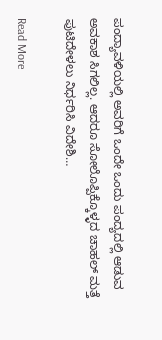ಪಂದ್ಯಾವಳಿಯಲ್ಲಿ ಅವರಿಗೆ ಒಂದೇ ಒಂದು ಪಂದ್ಯದಲ್ಲಿ ಆಡುವ ಅವಕಾಶ ಸಿಗಲಿಲ್ಲ. ಆದರೂ ಸೋಲೊಪ್ಪಿಕ್ಕೊಳ್ಳದ ಚಾಹಲ್ ಮತ್ತೆ ಪುಟಿದೇಳಲು ನಿರ್ಧರಿಸಿ ವಿದೇಶಿ…

Read More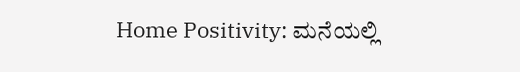Home Positivity: ಮನೆಯಲ್ಲಿ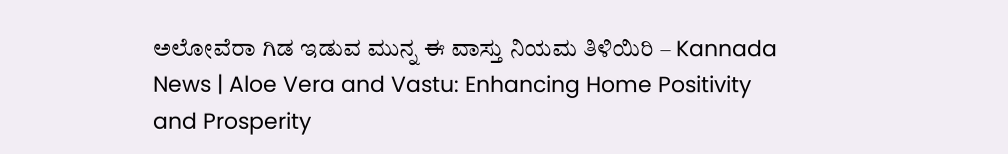ಅಲೋವೆರಾ ಗಿಡ ಇಡುವ ಮುನ್ನ ಈ ವಾಸ್ತು ನಿಯಮ ತಿಳಿಯಿರಿ – Kannada News | Aloe Vera and Vastu: Enhancing Home Positivity and Prosperity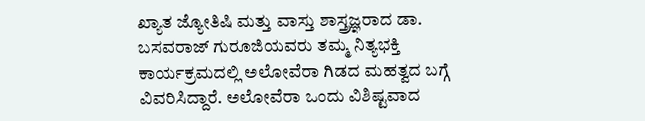ಖ್ಯಾತ ಜ್ಯೋತಿಷಿ ಮತ್ತು ವಾಸ್ತು ಶಾಸ್ತ್ರಜ್ಞರಾದ ಡಾ. ಬಸವರಾಜ್ ಗುರೂಜಿಯವರು ತಮ್ಮ ನಿತ್ಯಭಕ್ತಿ ಕಾರ್ಯಕ್ರಮದಲ್ಲಿ ಅಲೋವೆರಾ ಗಿಡದ ಮಹತ್ವದ ಬಗ್ಗೆ ವಿವರಿಸಿದ್ದಾರೆ. ಅಲೋವೆರಾ ಒಂದು ವಿಶಿಷ್ಟವಾದ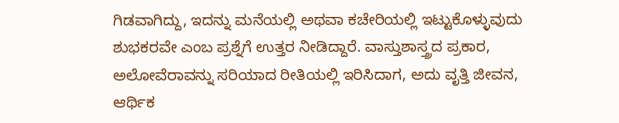ಗಿಡವಾಗಿದ್ದು, ಇದನ್ನು ಮನೆಯಲ್ಲಿ ಅಥವಾ ಕಚೇರಿಯಲ್ಲಿ ಇಟ್ಟುಕೊಳ್ಳುವುದು ಶುಭಕರವೇ ಎಂಬ ಪ್ರಶ್ನೆಗೆ ಉತ್ತರ ನೀಡಿದ್ದಾರೆ. ವಾಸ್ತುಶಾಸ್ತ್ರದ ಪ್ರಕಾರ, ಅಲೋವೆರಾವನ್ನು ಸರಿಯಾದ ರೀತಿಯಲ್ಲಿ ಇರಿಸಿದಾಗ, ಅದು ವೃತ್ತಿ ಜೀವನ, ಆರ್ಥಿಕ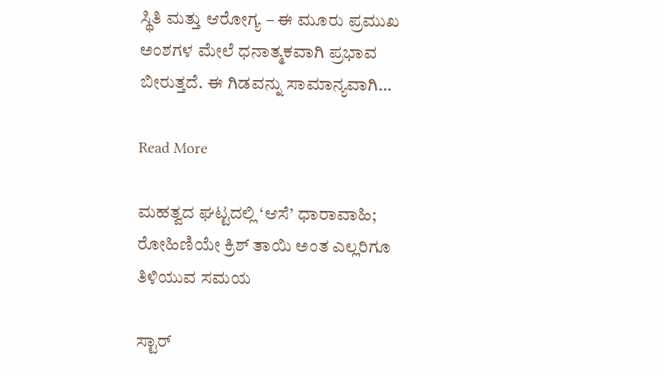ಸ್ಥಿತಿ ಮತ್ತು ಆರೋಗ್ಯ – ಈ ಮೂರು ಪ್ರಮುಖ ಅಂಶಗಳ ಮೇಲೆ ಧನಾತ್ಮಕವಾಗಿ ಪ್ರಭಾವ ಬೀರುತ್ತದೆ. ಈ ಗಿಡವನ್ನು ಸಾಮಾನ್ಯವಾಗಿ…

Read More

ಮಹತ್ವದ ಘಟ್ಟದಲ್ಲಿ ‘ಆಸೆ’ ಧಾರಾವಾಹಿ; ರೋಹಿಣಿಯೇ ಕ್ರಿಶ್ ತಾಯಿ ಅಂತ ಎಲ್ಲರಿಗೂ ತಿಳಿಯುವ ಸಮಯ

ಸ್ಟಾರ್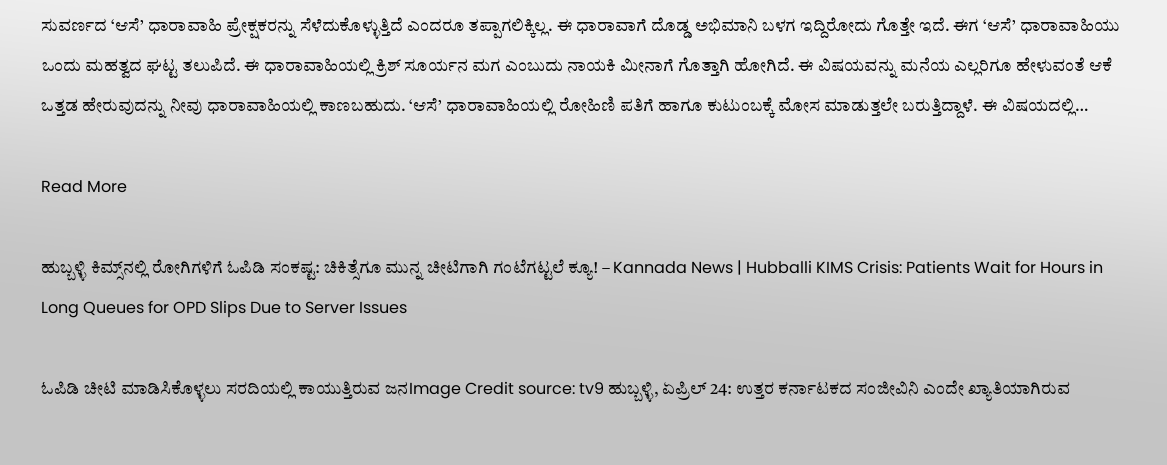ಸುವರ್ಣದ ‘ಆಸೆ’ ಧಾರಾವಾಹಿ ಪ್ರೇಕ್ಷಕರನ್ನು ಸೆಳೆದುಕೊಳ್ಳುತ್ತಿದೆ ಎಂದರೂ ತಪ್ಪಾಗಲಿಕ್ಕಿಲ್ಲ. ಈ ಧಾರಾವಾಗೆ ದೊಡ್ಡ ಅಭಿಮಾನಿ ಬಳಗ ಇದ್ದಿರೋದು ಗೊತ್ತೇ ಇದೆ. ಈಗ ‘ಆಸೆ’ ಧಾರಾವಾಹಿಯು ಒಂದು ಮಹತ್ವದ ಘಟ್ಟ ತಲುಪಿದೆ. ಈ ಧಾರಾವಾಹಿಯಲ್ಲಿ ಕ್ರಿಶ್ ಸೂರ್ಯನ ಮಗ ಎಂಬುದು ನಾಯಕಿ ಮೀನಾಗೆ ಗೊತ್ತಾಗಿ ಹೋಗಿದೆ. ಈ ವಿಷಯವನ್ನು ಮನೆಯ ಎಲ್ಲರಿಗೂ ಹೇಳುವಂತೆ ಆಕೆ ಒತ್ತಡ ಹೇರುವುದನ್ನು ನೀವು ಧಾರಾವಾಹಿಯಲ್ಲಿ ಕಾಣಬಹುದು. ‘ಆಸೆ’ ಧಾರಾವಾಹಿಯಲ್ಲಿ ರೋಹಿಣಿ ಪತಿಗೆ ಹಾಗೂ ಕುಟುಂಬಕ್ಕೆ ಮೋಸ ಮಾಡುತ್ತಲೇ ಬರುತ್ತಿದ್ದಾಳೆ. ಈ ವಿಷಯದಲ್ಲಿ…

Read More

ಹುಬ್ಬಳ್ಳಿ ಕಿಮ್ಸ್‌ನಲ್ಲಿ ರೋಗಿಗಳಿಗೆ ಓಪಿಡಿ ಸಂಕಷ್ಟ: ಚಿಕಿತ್ಸೆಗೂ ಮುನ್ನ ಚೀಟಿಗಾಗಿ ಗಂಟೆಗಟ್ಟಲೆ ಕ್ಯೂ! – Kannada News | Hubballi KIMS Crisis: Patients Wait for Hours in Long Queues for OPD Slips Due to Server Issues

ಓಪಿಡಿ ಚೀಟಿ ಮಾಡಿಸಿಕೊಳ್ಳಲು ಸರದಿಯಲ್ಲಿ ಕಾಯುತ್ತಿರುವ ಜನImage Credit source: tv9 ಹುಬ್ಬಳ್ಳಿ, ಏಪ್ರಿಲ್ 24: ಉತ್ತರ ಕರ್ನಾಟಕದ ಸಂಜೀವಿನಿ ಎಂದೇ ಖ್ಯಾತಿಯಾಗಿರುವ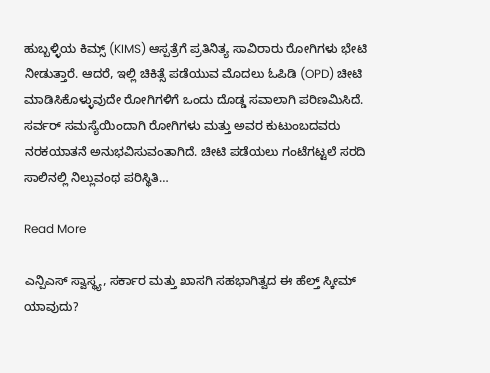ಹುಬ್ಬಳ್ಳಿಯ ಕಿಮ್ಸ್ (KIMS) ಆಸ್ಪತ್ರೆಗೆ ಪ್ರತಿನಿತ್ಯ ಸಾವಿರಾರು ರೋಗಿಗಳು ಭೇಟಿ ನೀಡುತ್ತಾರೆ. ಆದರೆ, ಇಲ್ಲಿ ಚಿಕಿತ್ಸೆ ಪಡೆಯುವ ಮೊದಲು ಓಪಿಡಿ (OPD) ಚೀಟಿ ಮಾಡಿಸಿಕೊಳ್ಳುವುದೇ ರೋಗಿಗಳಿಗೆ ಒಂದು ದೊಡ್ಡ ಸವಾಲಾಗಿ ಪರಿಣಮಿಸಿದೆ. ಸರ್ವರ್ ಸಮಸ್ಯೆಯಿಂದಾಗಿ ರೋಗಿಗಳು ಮತ್ತು ಅವರ ಕುಟುಂಬದವರು ನರಕಯಾತನೆ ಅನುಭವಿಸುವಂತಾಗಿದೆ. ಚೀಟಿ ಪಡೆಯಲು ಗಂಟೆಗಟ್ಟಲೆ ಸರದಿ ಸಾಲಿನಲ್ಲಿ ನಿಲ್ಲುವಂಥ ಪರಿಸ್ಥಿತಿ…

Read More

ಎನ್ಪಿಎಸ್ ಸ್ವಾಸ್ಥ್ಯ, ಸರ್ಕಾರ ಮತ್ತು ಖಾಸಗಿ ಸಹಭಾಗಿತ್ವದ ಈ ಹೆಲ್ತ್ ಸ್ಕೀಮ್ ಯಾವುದು?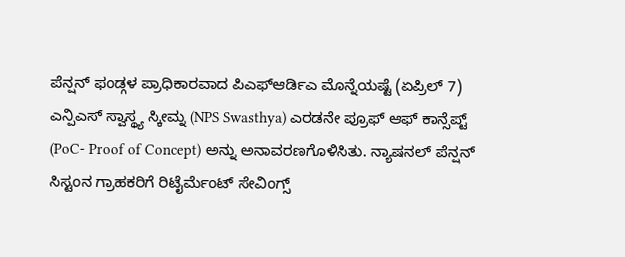ಪೆನ್ಷನ್ ಫಂಡ್ಗಳ ಪ್ರಾಧಿಕಾರವಾದ ಪಿಎಫ್ಆರ್ಡಿಎ ಮೊನ್ನೆಯಷ್ಟೆ (ಏಪ್ರಿಲ್ 7) ಎನ್ಪಿಎಸ್ ಸ್ವಾಸ್ಥ್ಯ ಸ್ಕೀಮ್ನ (NPS Swasthya) ಎರಡನೇ ಪ್ರೂಫ್ ಆಫ್ ಕಾನ್ಸೆಪ್ಟ್ (PoC- Proof of Concept) ಅನ್ನು ಅನಾವರಣಗೊಳಿಸಿತು. ನ್ಯಾಷನಲ್ ಪೆನ್ಷನ್ ಸಿಸ್ಟಂನ ಗ್ರಾಹಕರಿಗೆ ರಿಟೈರ್ಮೆಂಟ್ ಸೇವಿಂಗ್ಸ್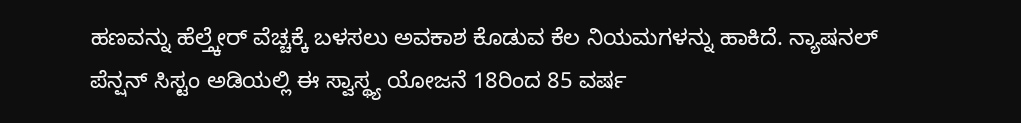ಹಣವನ್ನು ಹೆಲ್ತ್ಕೇರ್ ವೆಚ್ಚಕ್ಕೆ ಬಳಸಲು ಅವಕಾಶ ಕೊಡುವ ಕೆಲ ನಿಯಮಗಳನ್ನು ಹಾಕಿದೆ. ನ್ಯಾಷನಲ್ ಪೆನ್ಷನ್ ಸಿಸ್ಟಂ ಅಡಿಯಲ್ಲಿ ಈ ಸ್ವಾಸ್ಥ್ಯ ಯೋಜನೆ 18ರಿಂದ 85 ವರ್ಷ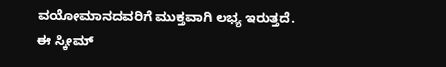ವಯೋಮಾನದವರಿಗೆ ಮುಕ್ತವಾಗಿ ಲಭ್ಯ ಇರುತ್ತದೆ. ಈ ಸ್ಕೀಮ್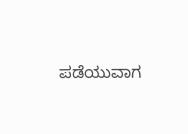ಪಡೆಯುವಾಗ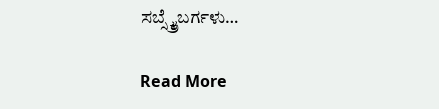ಸಬ್ಸ್ಕ್ರೈಬರ್ಗಳು…

Read More